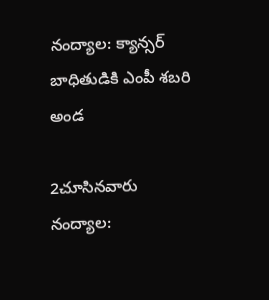నంద్యాల: క్యాన్సర్ బాధితుడికి ఎంపీ శబరి అండ

2చూసినవారు
నంద్యాల: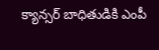క్యాన్సర్ బాధితుడికి ఎంపీ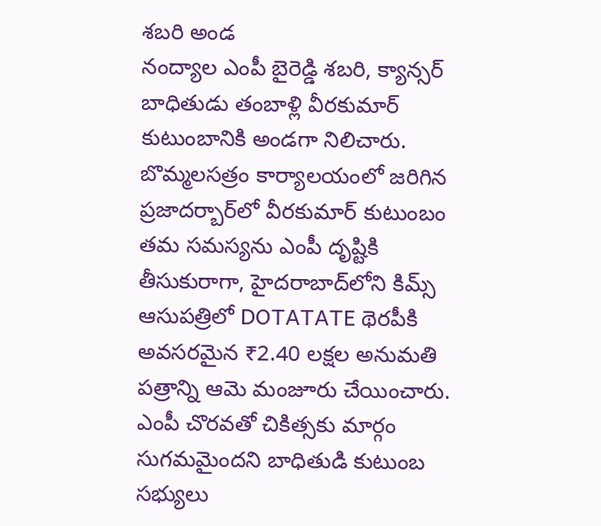శబరి అండ
నంద్యాల ఎంపీ బైరెడ్డి శబరి, క్యాన్సర్ బాధితుడు తంబాళ్లి వీరకుమార్ కుటుంబానికి అండగా నిలిచారు. బొమ్మలసత్రం కార్యాలయంలో జరిగిన ప్రజాదర్బార్‌లో వీరకుమార్ కుటుంబం తమ సమస్యను ఎంపీ దృష్టికి తీసుకురాగా, హైదరాబాద్‌లోని కిమ్స్ ఆసుపత్రిలో DOTATATE థెరపీకి అవసరమైన ₹2.40 లక్షల అనుమతి పత్రాన్ని ఆమె మంజూరు చేయించారు. ఎంపీ చొరవతో చికిత్సకు మార్గం సుగమమైందని బాధితుడి కుటుంబ సభ్యులు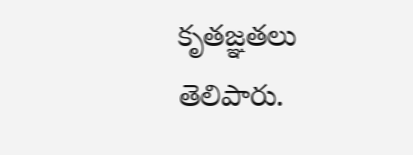కృతజ్ఞతలు తెలిపారు.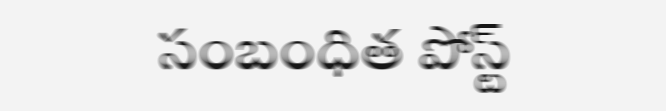సంబంధిత పోస్ట్